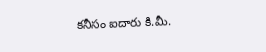కనీసం ఐదారు కి.మీ.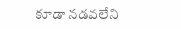కూడా నడవలేని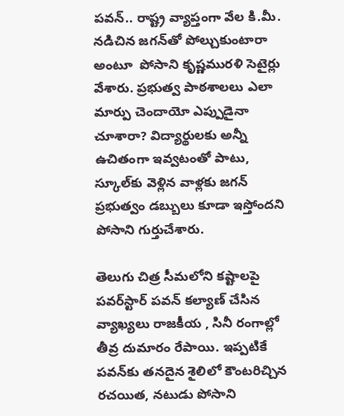పవన్‌.. రాష్ట్ర వ్యాప్తంగా వేల కి.మీ. నడిచిన జగన్‌తో పోల్చుకుంటారా అంటూ  పోసాని కృష్ణమురళి సెటైర్లు వేశారు. ప్రభుత్వ పాఠశాలలు ఎలా మార్పు చెందాయో ఎప్పుడైనా చూశారా? విద్యార్థులకు అన్నీ ఉచితంగా ఇవ్వటంతో పాటు, స్కూల్‌కు వెళ్లిన వాళ్లకు జగన్‌ ప్రభుత్వం డబ్బులు కూడా ఇస్తోందని పోసాని గుర్తుచేశారు.

తెలుగు చిత్ర సీమలోని కష్టాలపై పవర్‌స్టార్ పవన్ కల్యాణ్ చేసిన వ్యాఖ్యలు రాజకీయ , సినీ రంగాల్లో తీవ్ర దుమారం రేపాయి. ఇప్పటికే పవన్‌కు తనదైన శైలిలో కౌంటరిచ్చిన రచయిత, నటుడు పోసాని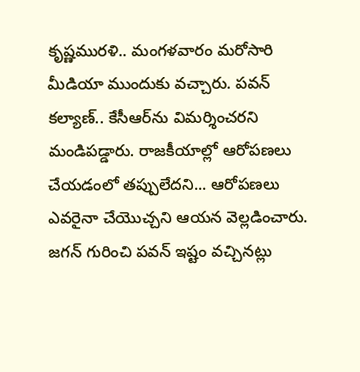కృష్ణమురళి.. మంగళవారం మరోసారి మీడియా ముందుకు వచ్చారు. పవన్ కల్యాణ్.. కేసీఆర్‌ను విమర్శించరని మండిపడ్డారు. రాజకీయాల్లో ఆరోపణలు చేయడంలో తప్పులేదని... ఆరోపణలు ఎవరైనా చేయొచ్చని ఆయన వెల్లడించారు. జగన్ గురించి పవన్ ఇష్టం వచ్చినట్లు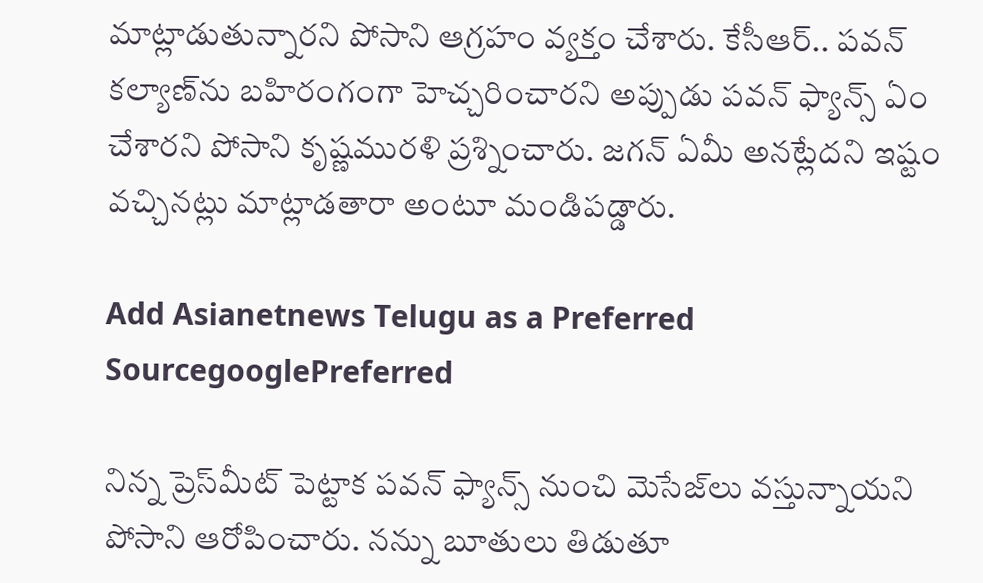మాట్లాడుతున్నారని పోసాని ఆగ్రహం వ్యక్తం చేశారు. కేసీఆర్.. పవన్ కల్యాణ్‌ను బహిరంగంగా హెచ్చరించారని అప్పుడు పవన్ ఫ్యాన్స్ ఏం చేశారని పోసాని కృష్ణమురళి ప్రశ్నించారు. జగన్ ఏమీ అనట్లేదని ఇష్టం వచ్చినట్లు మాట్లాడతారా అంటూ మండిపడ్డారు.

Add Asianetnews Telugu as a Preferred SourcegooglePreferred

నిన్న ప్రెస్‌మీట్ పెట్టాక పవన్ ఫ్యాన్స్ నుంచి మెసేజ్‌లు వస్తున్నాయని పోసాని ఆరోపించారు. నన్ను బూతులు తిడుతూ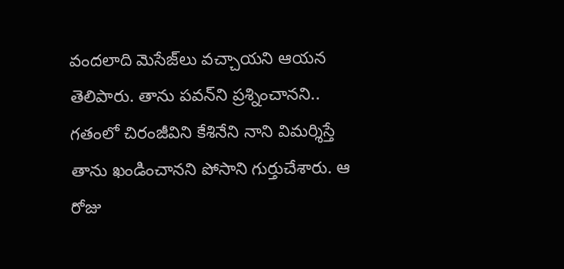వందలాది మెసేజ్‌లు వచ్చాయని ఆయన తెలిపారు. తాను పవన్‌ని ప్రశ్నించానని.. గతంలో చిరంజీవిని కేశినేని నాని విమర్శిస్తే తాను ఖండించానని పోసాని గుర్తుచేశారు. ఆ రోజు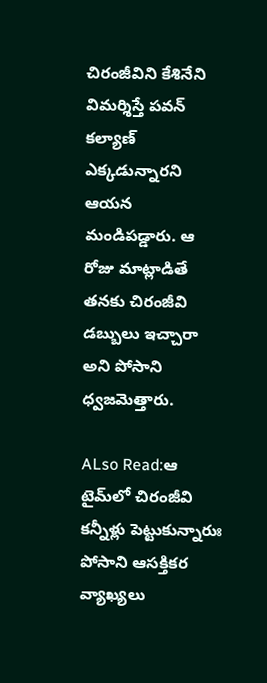చిరంజీవిని కేశినేని విమర్శిస్తే పవన్ కల్యాణ్ ఎక్కడున్నారని ఆయన మండిపడ్డారు. ఆ రోజు మాట్లాడితే తనకు చిరంజీవి డబ్బులు ఇచ్చారా అని పోసాని ధ్వజమెత్తారు.

ALso Read:ఆ టైమ్‌లో చిరంజీవి కన్నీళ్లు పెట్టుకున్నారుః పోసాని ఆసక్తికర వ్యాఖ్యలు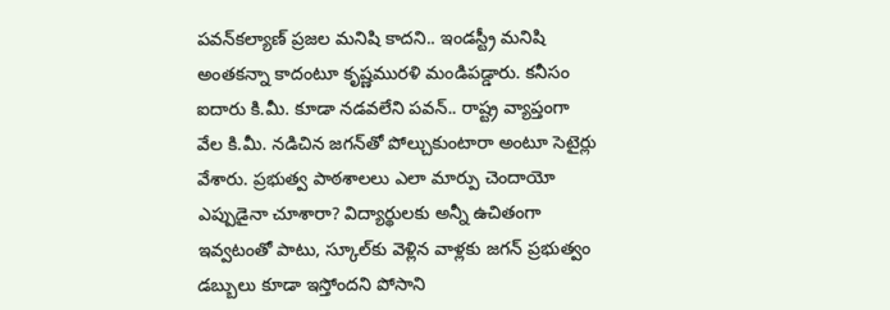పవన్‌కల్యాణ్‌ ప్రజల మనిషి కాదని.. ఇండస్ట్రీ మనిషి అంతకన్నా కాదంటూ కృష్ణమురళి మండిపడ్డారు. కనీసం ఐదారు కి.మీ. కూడా నడవలేని పవన్‌.. రాష్ట్ర వ్యాప్తంగా వేల కి.మీ. నడిచిన జగన్‌తో పోల్చుకుంటారా అంటూ సెటైర్లు వేశారు. ప్రభుత్వ పాఠశాలలు ఎలా మార్పు చెందాయో ఎప్పుడైనా చూశారా? విద్యార్థులకు అన్నీ ఉచితంగా ఇవ్వటంతో పాటు, స్కూల్‌కు వెళ్లిన వాళ్లకు జగన్‌ ప్రభుత్వం డబ్బులు కూడా ఇస్తోందని పోసాని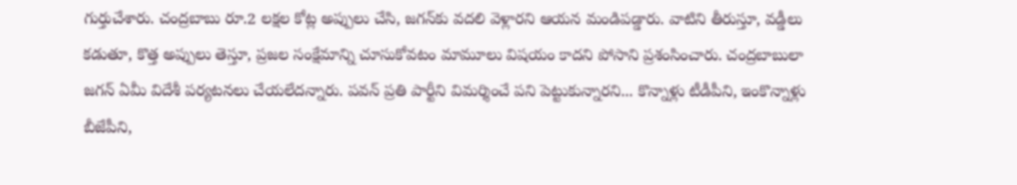గుర్తుచేశారు. చంద్రబాబు రూ.2 లక్షల కోట్ల అప్పులు చేసి, జగన్‌కు వదలి వెళ్లారని ఆయన మండిపడ్డారు. వాటిని తీరుస్తూ, వడ్డీలు కడుతూ, కొత్త అప్పులు తెస్తూ, ప్రజల సంక్షేమాన్ని చూసుకోవటం మామూలు విషయం కాదని పోసాని ప్రశంసించారు. చంద్రబాబులా జగన్‌ ఏమీ విదేశీ పర్యటనలు చేయలేదన్నారు. పవన్‌ ప్రతి పార్టీని విమర్శించే పని పెట్టుకున్నారని... కొన్నాళ్లు టీడీపీని, ఇంకొన్నాళ్లు బీజేపీని,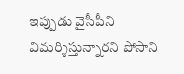ఇప్పుడు వైసీపీని విమర్శిస్తున్నారని పోసాని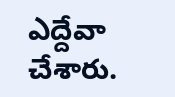ఎద్దేవా చేశారు.